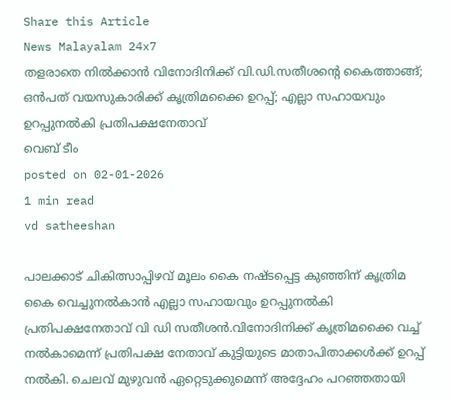Share this Article
News Malayalam 24x7
തളരാതെ നിൽക്കാൻ വിനോദിനിക്ക് വി.ഡി.സതീശന്റെ കൈത്താങ്ങ്; ഒന്‍പത് വയസുകാരിക്ക് കൃത്രിമക്കൈ ഉറപ്പ്; എല്ലാ സഹായവും ഉറപ്പുനൽകി പ്രതിപക്ഷനേതാവ്
വെബ് ടീം
posted on 02-01-2026
1 min read
vd satheeshan

പാലക്കാട് ചികിത്സാപ്പിഴവ് മൂലം കൈ നഷ്ടപ്പെട്ട കുഞ്ഞിന് കൃത്രിമ കൈ വെച്ചുനൽകാൻ എല്ലാ സഹായവും ഉറപ്പുനൽകി പ്രതിപക്ഷനേതാവ് വി ഡി സതീശൻ.വിനോദിനിക്ക് കൃത്രിമക്കൈ വച്ച് നല്‍കാമെന്ന് പ്രതിപക്ഷ നേതാവ് കുട്ടിയുടെ മാതാപിതാക്കള്‍ക്ക് ഉറപ്പ് നല്‍കി. ചെലവ് മുഴുവന്‍ ഏറ്റെടുക്കുമെന്ന് അദ്ദേഹം പറഞ്ഞതായി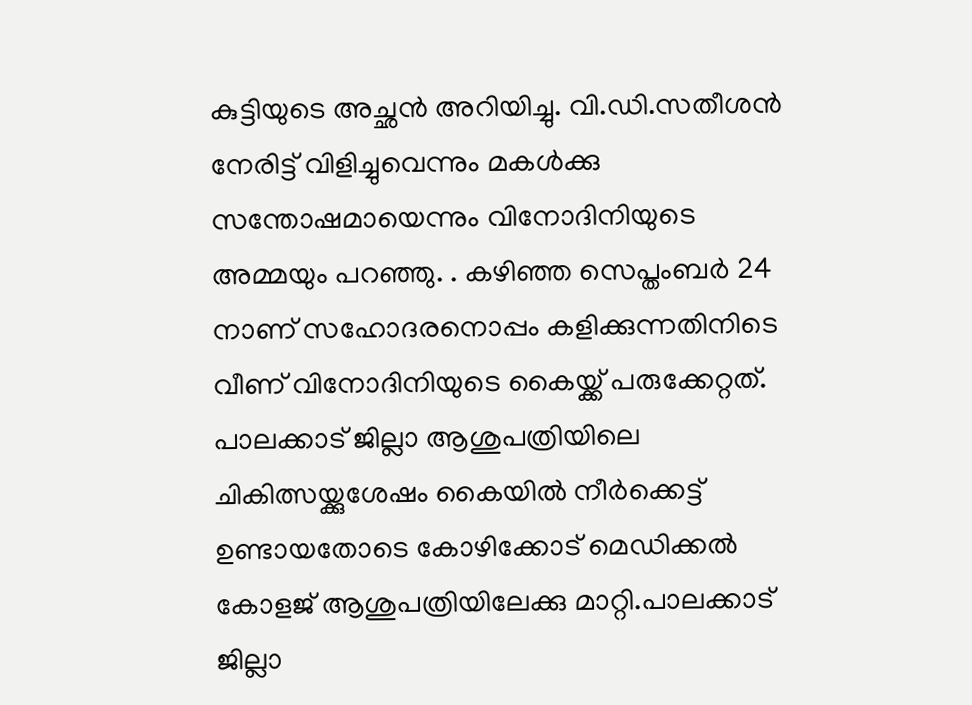കുട്ടിയുടെ അച്ഛന്‍ അറിയിച്ചു. വി.ഡി.സതീശന്‍ നേരിട്ട് വിളിച്ചുവെന്നും മകള്‍ക്കു സന്തോഷമായെന്നും വിനോദിനിയുടെ അമ്മയും പറഞ്ഞു. . കഴിഞ്ഞ സെപ്തംബര്‍ 24 നാണ് സഹോദരനൊപ്പം കളിക്കുന്നതിനിടെ വീണ് വിനോദിനിയുടെ കൈയ്ക്ക് പരുക്കേറ്റത്. പാലക്കാട് ജില്ലാ ആശുപത്രിയിലെ ചികിത്സയ്ക്കുശേഷം കൈയില്‍ നീർക്കെട്ട് ഉണ്ടായതോടെ കോഴിക്കോട് മെഡിക്കൽ കോളജ് ആശുപത്രിയിലേക്കു മാറ്റി.പാലക്കാട് ജില്ലാ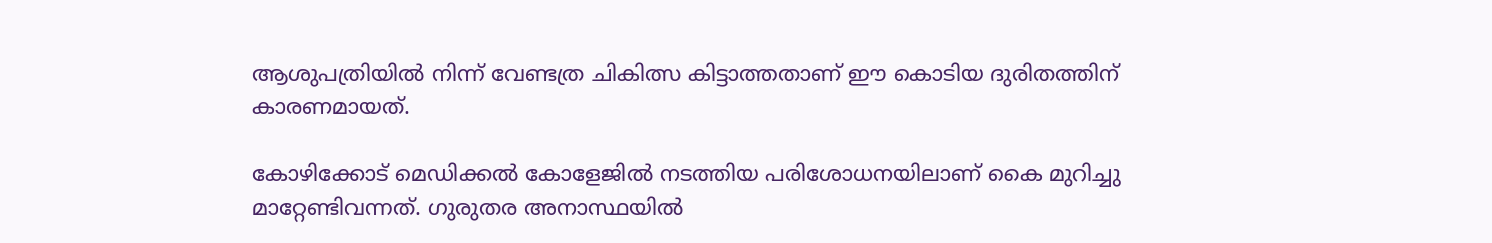ആശുപത്രിയിൽ നിന്ന് വേണ്ടത്ര ചികിത്സ കിട്ടാത്തതാണ് ഈ കൊടിയ ദുരിതത്തിന് കാരണമായത്.

കോഴിക്കോട് മെഡിക്കൽ കോളേജിൽ നടത്തിയ പരിശോധനയിലാണ് കൈ മുറിച്ചു മാറ്റേണ്ടിവന്നത്. ഗുരുതര അനാസ്ഥയില്‍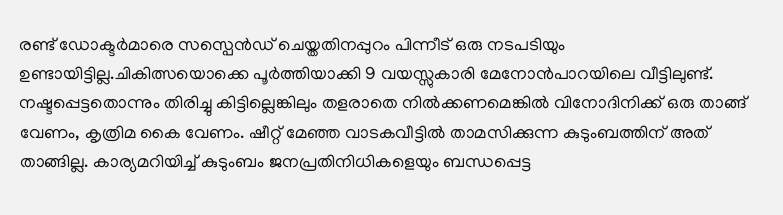രണ്ട് ഡോക്ടര്‍മാരെ സസ്പെന്‍ഡ് ചെയ്തതിനപ്പുറം പിന്നീട് ഒരു നടപടിയും ഉണ്ടായിട്ടില്ല.ചികിത്സയൊക്കെ പൂർത്തിയാക്കി 9 വയസ്സുകാരി മേനോൻപാറയിലെ വീട്ടിലുണ്ട്. നഷ്ടപ്പെട്ടതൊന്നും തിരിച്ചു കിട്ടില്ലെങ്കിലും തളരാതെ നിൽക്കണമെങ്കിൽ വിനോദിനിക്ക് ഒരു താങ്ങ് വേണം, കൃത്രിമ കൈ വേണം. ഷീറ്റ് മേഞ്ഞ വാടകവീട്ടിൽ താമസിക്കുന്ന കുടുംബത്തിന് അത് താങ്ങില്ല. കാര്യമറിയിച്ച് കുടുംബം ജനപ്രതിനിധികളെയും ബന്ധപ്പെട്ട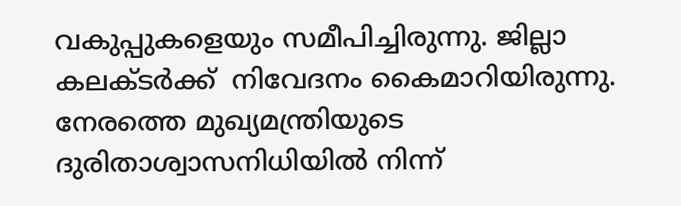വകുപ്പുകളെയും സമീപിച്ചിരുന്നു. ജില്ലാ കലക്ടർക്ക്  നിവേദനം കൈമാറിയിരുന്നു. നേരത്തെ മുഖ്യമന്ത്രിയുടെ ദുരിതാശ്വാസനിധിയിൽ നിന്ന്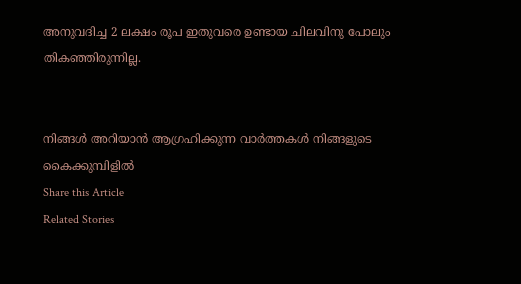അനുവദിച്ച 2 ലക്ഷം രൂപ ഇതുവരെ ഉണ്ടായ ചിലവിനു പോലും തികഞ്ഞിരുന്നില്ല.


നിങ്ങൾ അറിയാൻ ആഗ്രഹിക്കുന്ന വാർത്തകൾ നിങ്ങളുടെ കൈക്കുമ്പിളിൽ
Share this Article
Related Stories